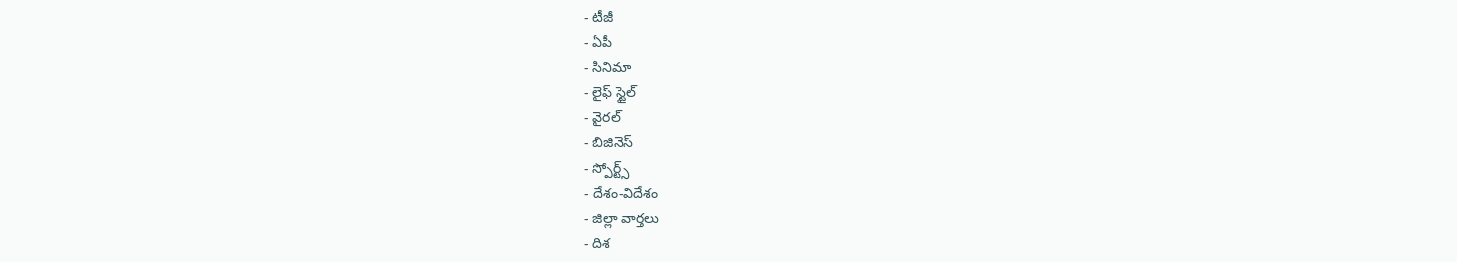- టీజీ
- ఏపీ
- సినిమా
- లైఫ్ స్టైల్
- వైరల్
- బిజినెస్
- స్పోర్ట్స్
- దేశం-విదేశం
- జిల్లా వార్తలు
- దిశ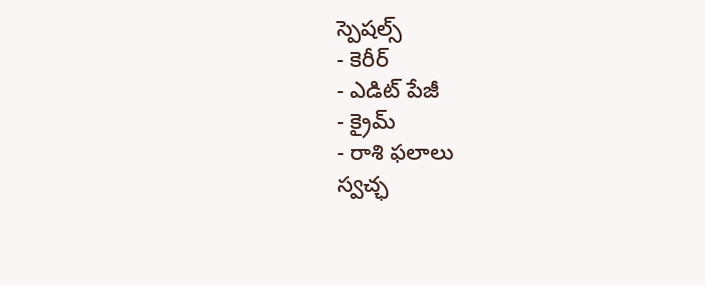స్పెషల్స్
- కెరీర్
- ఎడిట్ పేజీ
- క్రైమ్
- రాశి ఫలాలు
స్వచ్ఛ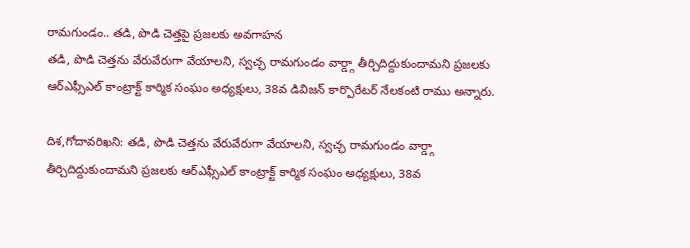రామగుండం.. తడి, పొడి చెత్తపై ప్రజలకు అవగాహన
తడి, పొడి చెత్తను వేరువేరుగా వేయాలని, స్వచ్ఛ రామగుండం వార్డ్గా తీర్చిదిద్దుకుందామని ప్రజలకు ఆర్ఎఫ్సీఎల్ కాంట్రాక్ట్ కార్మిక సంఘం అధ్యక్షులు, 38వ డివిజన్ కార్పొరేటర్ నేలకంటి రాము అన్నారు.

దిశ,గోదావరిఖని: తడి, పొడి చెత్తను వేరువేరుగా వేయాలని, స్వచ్ఛ రామగుండం వార్డ్గా తీర్చిదిద్దుకుందామని ప్రజలకు ఆర్ఎఫ్సీఎల్ కాంట్రాక్ట్ కార్మిక సంఘం అధ్యక్షులు, 38వ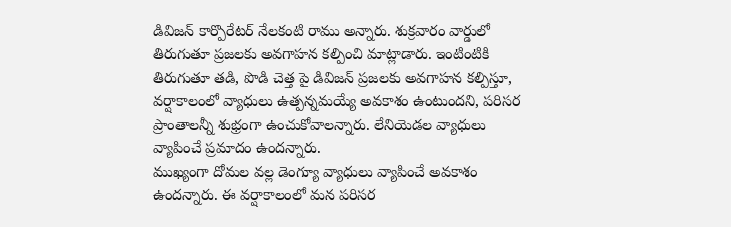డివిజన్ కార్పొరేటర్ నేలకంటి రాము అన్నారు. శుక్రవారం వార్డులో తిరుగుతూ ప్రజలకు అవగాహన కల్పించి మాట్లాడారు. ఇంటింటికి తిరుగుతూ తడి, పొడి చెత్త పై డివిజన్ ప్రజలకు అవగాహన కల్పిస్తూ, వర్షాకాలంలో వ్యాధులు ఉత్పన్నమయ్యే అవకాశం ఉంటుందని, పరిసర ప్రాంతాలన్నీ శుభ్రంగా ఉంచుకోవాలన్నారు. లేనియెడల వ్యాధులు వ్యాపించే ప్రమాదం ఉందన్నారు.
ముఖ్యంగా దోమల వల్ల డెంగ్యూ వ్యాధులు వ్యాపించే అవకాశం ఉందన్నారు. ఈ వర్షాకాలంలో మన పరిసర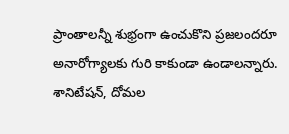ప్రాంతాలన్నీ శుభ్రంగా ఉంచుకొని ప్రజలందరూ అనారోగ్యాలకు గురి కాకుండా ఉండాలన్నారు. శానిటేషన్, దోమల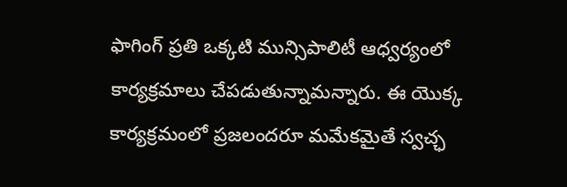ఫాగింగ్ ప్రతి ఒక్కటి మున్సిపాలిటీ ఆధ్వర్యంలో కార్యక్రమాలు చేపడుతున్నామన్నారు. ఈ యొక్క కార్యక్రమంలో ప్రజలందరూ మమేకమైతే స్వచ్ఛ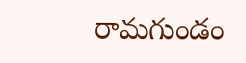రామగుండం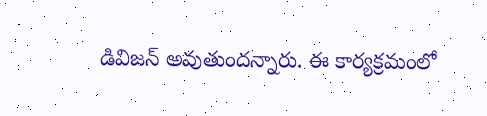డివిజన్ అవుతుందన్నారు. ఈ కార్యక్రమంలో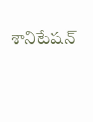శానిటేషన్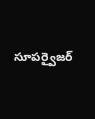సూపర్వైజర్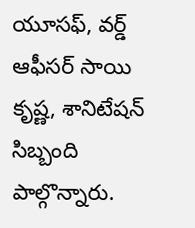యూసఫ్, వర్డ్ ఆఫీసర్ సాయి కృష్ణ, శానిటేషన్ సిబ్బంది పాల్గొన్నారు.